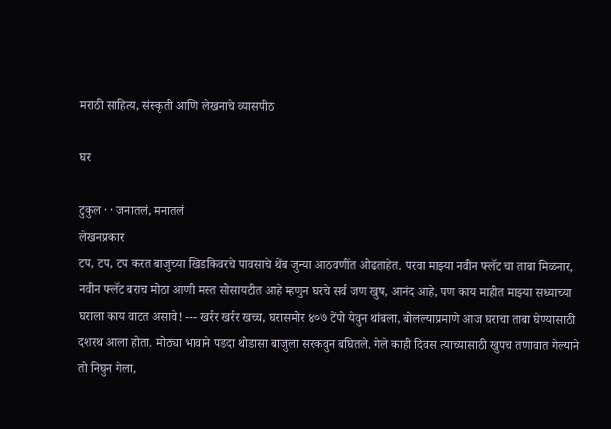मराठी साहित्य, संस्कृती आणि लेखनाचे व्यासपीठ

घर

टुकुल · · जनातलं, मनातलं
लेखनप्रकार
टप, टप, टप करत बाजुच्या खिडकिवरचे पावसाचे थेंब जुन्या आठवणींत ओढताहेत. परवा माझ्या नवीन फ्लॅट चा ताबा मिळनार, नवीन फ्लॅट बराच मोठा आणी मस्त सोसायटीत आहे म्हणुन घरचे सर्व जण खुष, आनंद आहे, पण काय माहीत माझ्या सध्याच्या घराला काय वाटत असावे! --- खर्रर खर्रर खच्च, घरासमोर ४०७ टेंपो येवुन थांबला, बोलल्याप्रमाणे आज घराचा ताबा घेण्यासाठी दशरथ आला होता. मोठ्या भावाने पडदा थोडासा बाजुला सरकवुन बघितले. गेले काही दिवस त्याच्यासाठी खुपच तणावात गेल्याने तो निघुन गेला,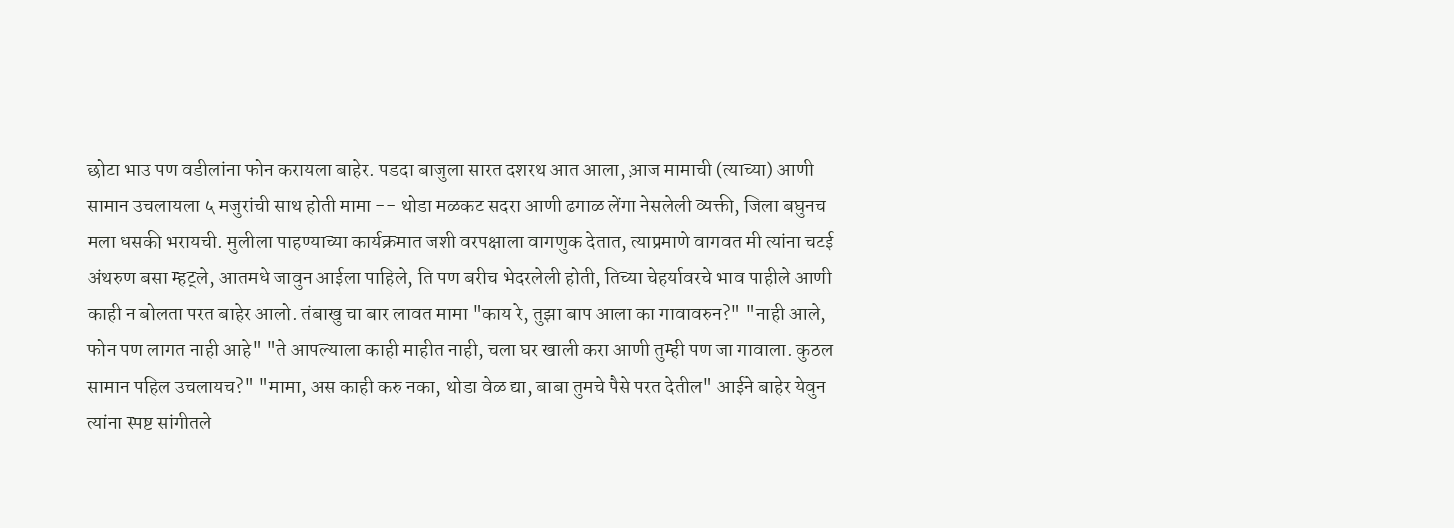छोटा भाउ पण वडीलांना फोन करायला बाहेर. पडदा बाजुला सारत दशरथ आत आला, आ़ज मामाची (त्याच्या) आणी सामान उचलायला ५ मजुरांची साथ होती मामा -- थोडा मळकट सदरा आणी ढगाळ लेंगा नेसलेली व्यक्ती, जिला बघुनच मला धसकी भरायची. मुलीला पाहण्याच्या कार्यक्रमात जशी वरपक्षाला वागणुक देतात, त्याप्रमाणे वागवत मी त्यांना चटई अंथरुण बसा म्हट्ले, आतमधे जावुन आईला पाहिले, ति पण बरीच भेदरलेली होती, तिच्या चेहर्यावरचे भाव पाहीले आणी काही न बोलता परत बाहेर आलो. तंबाखु चा बार लावत मामा "काय रे, तुझा बाप आला का गावावरुन?" "नाही आले, फोन पण लागत नाही आहे" "ते आपल्याला काही माहीत नाही, चला घर खाली करा आणी तुम्ही पण जा गावाला. कुठल सामान पहिल उचलायच?" "मामा, अस काही करु नका, थोडा वेळ द्या, बाबा तुमचे पैसे परत देतील" आईने बाहेर येवुन त्यांना स्पष्ट सांगीतले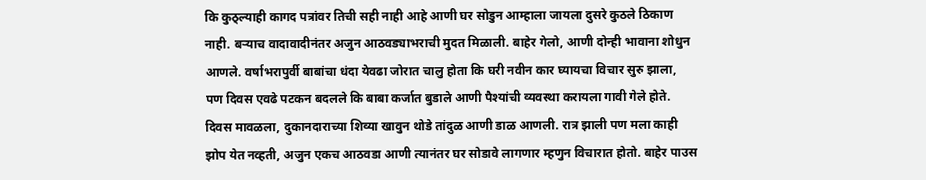कि कुठ्ल्याही कागद पत्रांवर तिची सही नाही आहे आणी घर सोडुन आम्हाला जायला दुसरे कुठले ठिकाण नाही. बर्‍याच वादावादीनंतर अजुन आठवड्याभराची मुदत मिळाली. बाहेर गेलो, आणी दोन्ही भावाना शोधुन आणले. वर्षाभरापुर्वी बाबांचा धंदा येवढा जोरात चालु होता कि घरी नवीन कार घ्यायचा विचार सुरु झाला, पण दिवस एवढे पटकन बदलले कि बाबा कर्जात बुडाले आणी पैश्यांची व्यवस्था करायला गावी गेले होते. दिवस मावळला, दुकानदाराच्या शिव्या खावुन थोडे तांदुळ आणी डाळ आणली. रात्र झाली पण मला काही झोप येत नव्हती, अजुन एकच आठवडा आणी त्यानंतर घर सोडावे लागणार म्हणुन विचारात होतो. बाहेर पाउस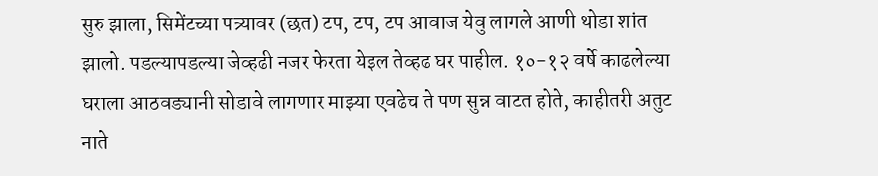सुरु झाला, सिमेंटच्या पत्र्यावर (छत) टप, टप, टप आवाज येवु लागले आणी थोडा शांत झालो. पडल्यापडल्या जेव्हढी नजर फेरता येइल तेव्हढ घर पाहील. १०-१२ वर्षे काढलेल्या घराला आठवड्यानी सोडावे लागणार माझ्या एवढेच ते पण सुन्न वाटत होते, काहीतरी अतुट नाते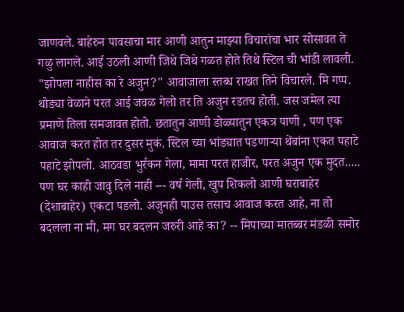जाणवले. बाहेरुन पावसाचा मार आणी आतुन माझ्या विचारांचा भार सोसावत ते गळु लागले. आई उठली आणी जिथे जिथे गळत होते तिथे स्टिल ची भांडी लावली. "झोपला नाहीस का रे अजुन?" आवाजाला स्तब्ध राखत तिने विचारले. मि गप्प. थोड्या वेळाने परत आई जवळ गेलो तर ति अजुन रडतच होती. जस जमेल त्या प्रमाणे तिला समजावत होतो. छतातुन आणी डोळ्यातुन एकत्र पाणी , पण एक आवाज करत होत तर दुसर मुकं. स्टिल च्या भांड्यात पडणार्‍या थेंबांना एकत पहाटे पहाटे झोपलो. आठवडा भुर्रकन गेला, मामा परत हाजीर, परत अजुन एक मुदत..... पण घर काही जावु दिले नाही --- वर्ष गेली, खुप शिकलो आणी घराबाहेर (देशाबाहेर) एकटा पडलो. अजुनही पाउस तसाच आवाज करत आहे, ना तो बदलला ना मी, मग घर बदलन जरुरी आहे का? -- मिपाच्या मातब्बर मंडळी समोर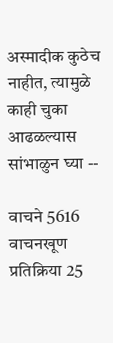अस्मादीक कुठेच नाहीत, त्यामुळे काही चुका आढळल्यास सांभाळुन घ्या --

वाचने 5616 वाचनखूण प्रतिक्रिया 25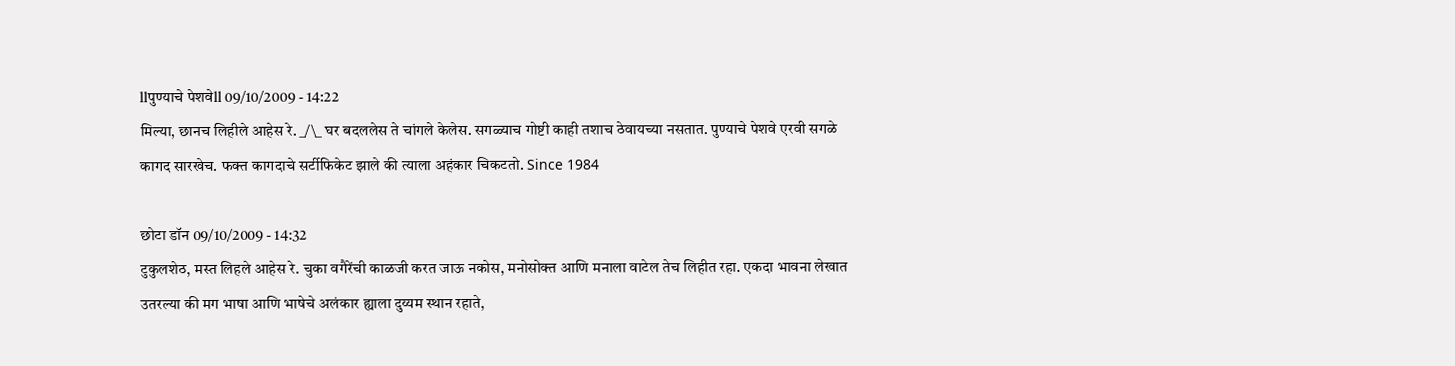llपुण्याचे पेशवेll 09/10/2009 - 14:22
मिल्या, छानच लिहीले आहेस रे. _/\_ घर बदललेस ते चांगले केलेस. सगळ्याच गोष्टी काही तशाच ठेवायच्या नसतात. पुण्याचे पेशवे एरवी सगळे कागद सारखेच. फक्त कागदाचे सर्टीफिकेट झाले की त्याला अहंकार चिकटतो. Since 1984

छोटा डॉन 09/10/2009 - 14:32
टुकुलशेठ, मस्त लिहले आहेस रे. चुका वगैरेंची काळजी करत जाऊ नकोस, मनोसोक्त आणि मनाला वाटेल तेच लिहीत रहा. एकदा भावना लेखात उतरल्या की मग भाषा आणि भाषेचे अलंकार ह्याला दुय्यम स्थान रहाते,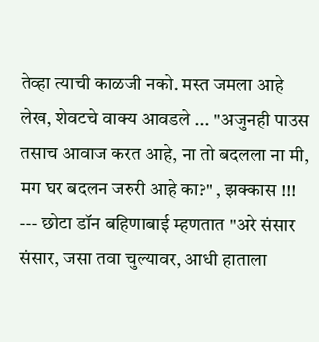तेव्हा त्याची काळजी नको. मस्त जमला आहे लेख, शेवटचे वाक्य आवडले ... "अजुनही पाउस तसाच आवाज करत आहे, ना तो बदलला ना मी, मग घर बदलन जरुरी आहे का?" , झक्कास !!! --- छोटा डॉन बहिणाबाई म्हणतात "अरे संसार संसार, जसा तवा चुल्यावर, आधी हाताला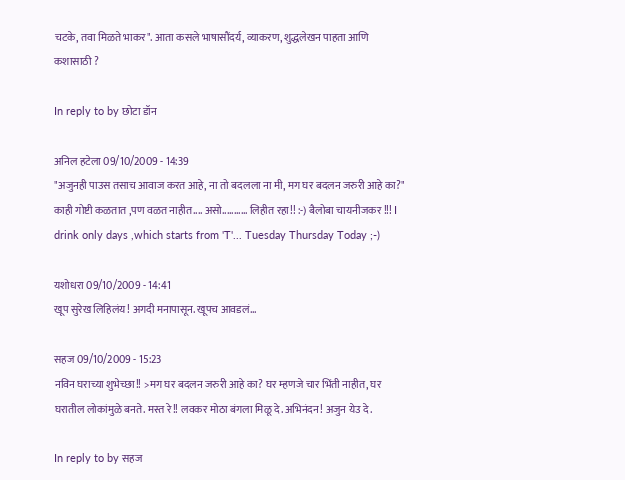चटके, तवा मिळते भाकर". आता कसले भाषासौंदर्य, व्याकरण, शुद्धलेखन पाहता आणि कशासाठी ?

In reply to by छोटा डॉन

अनिल हटेला 09/10/2009 - 14:39
"अजुनही पाउस तसाच आवाज करत आहे, ना तो बदलला ना मी, मग घर बदलन जरुरी आहे का?" काही गोष्टी कळतात ,पण वळत नाहीत.... असो........... लिहीत रहा!! :-) बैलोबा चायनीजकर !!! I drink only days ,which starts from 'T'... Tuesday Thursday Today ;-)

यशोधरा 09/10/2009 - 14:41
खूप सुरेख लिहिलंय! अगदी मनापासून. खूपच आवडलं...

सहज 09/10/2009 - 15:23
नविन घराच्या शुभेच्छा!! >मग घर बदलन जरुरी आहे का? घर म्हणजे चार भिंती नाहीत, घर घरातील लोकांमुळे बनते. मस्त रे!! लवकर मोठा बंगला मिळू दे. अभिनंदन! अजुन येउ दे.

In reply to by सहज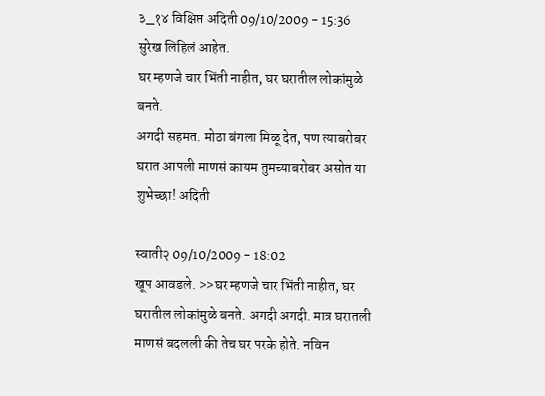३_१४ विक्षिप्त अदिती 09/10/2009 - 15:36
सुरेख लिहिलं आहेत.
घर म्हणजे चार भिंती नाहीत, घर घरातील लोकांमुळे बनते.
अगदी सहमत. मोठा बंगला मिळू देत, पण त्याबरोबर घरात आपली माणसं कायम तुमच्याबरोबर असोत या शुभेच्छा! अदिती

स्वाती२ 09/10/2009 - 18:02
खूप आवडले. >>घर म्हणजे चार भिंती नाहीत, घर घरातील लोकांमुळे बनते. अगदी अगदी. मात्र घरातली माणसं बदलली की तेच घर परके होते. नविन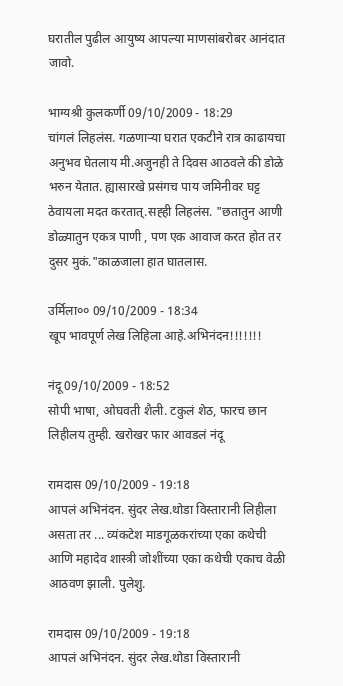घरातील पुढील आयुष्य आपल्या माणसांबरोबर आनंदात जावो.

भाग्यश्री कुलकर्णी 09/10/2009 - 18:29
चांगलं लिहलंस. गळणार्‍या घरात एकटीने रात्र काढायचा अनुभव घेतलाय मी.अजुनही ते दिवस आठवले की डोळे भरुन येतात. ह्यासारखे प्रसंगच पाय जमिनीवर घट्ट ठेवायला मदत करतात्.सह्ही लिहलंस. "छतातुन आणी डोळ्यातुन एकत्र पाणी , पण एक आवाज करत होत तर दुसर मुकं."काळजाला हात घातलास.

उर्मिला०० 09/10/2009 - 18:34
खूप भावपूर्ण लेख लिहिला आहे.अभिनंदन!!!!!!!

नंदू 09/10/2009 - 18:52
सोपी भाषा, ओघवती शैली. टकुलं शेठ, फारच छान लिहीलय तुम्ही. खरोखर फार आवडलं नंदू

रामदास 09/10/2009 - 19:18
आपलं अभिनंदन. सुंदर लेख.थोडा विस्तारानी लिहीला असता तर ... व्यंकटेश माडगूळकरांच्या एका कथेची आणि महादेव शास्त्री जोशींच्या एका कथेची एकाच वेळी आठवण झाली. पुलेशु.

रामदास 09/10/2009 - 19:18
आपलं अभिनंदन. सुंदर लेख.थोडा विस्तारानी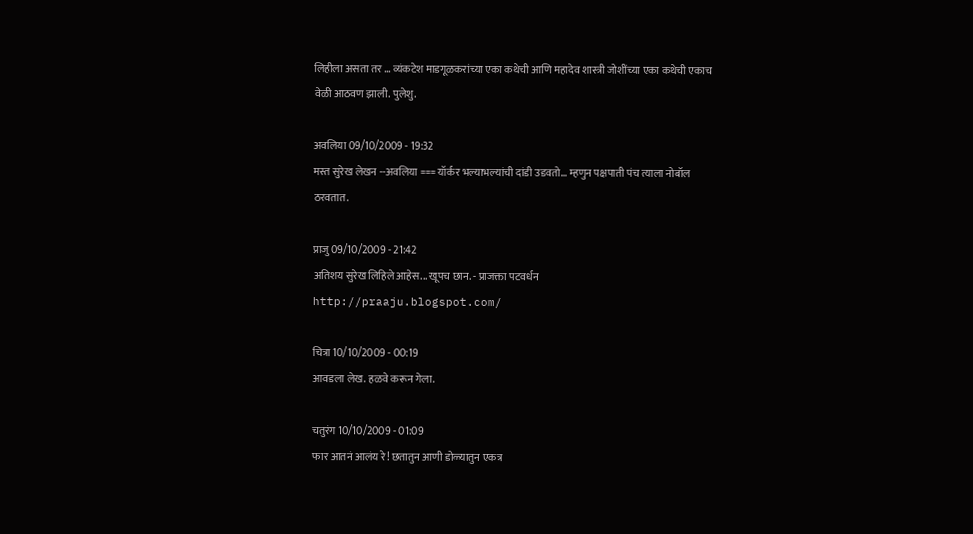लिहीला असता तर ... व्यंकटेश माडगूळकरांच्या एका कथेची आणि महादेव शास्त्री जोशींच्या एका कथेची एकाच वेळी आठवण झाली. पुलेशु.

अवलिया 09/10/2009 - 19:32
मस्त सुरेख लेखन --अवलिया === यॉर्कर भल्याभल्यांची दांडी उडवतो... म्हणुन पक्षपाती पंच त्याला नोबॉल ठरवतात.

प्राजु 09/10/2009 - 21:42
अतिशय सुरेख लिहिले आहेस... खूपच छान. - प्राजक्ता पटवर्धन http://praaju.blogspot.com/

चित्रा 10/10/2009 - 00:19
आवडला लेख. हळवे करून गेला.

चतुरंग 10/10/2009 - 01:09
फार आतनं आलंय रे! छतातुन आणी डोळ्यातुन एकत्र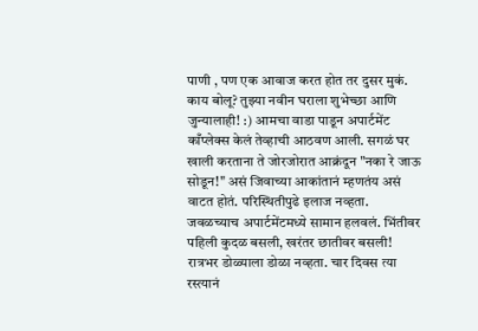पाणी , पण एक आवाज करत होत तर दुसर मुकं. काय बोलू? तुझ्या नवीन घराला शुभेच्छा आणि जुन्यालाही! :) आमचा वाडा पाडून अपार्टमेंट काँप्लेक्स केलं तेव्हाची आठवण आली. सगळं घर खाली करताना ते जोरजोरात आक्रंदून "नका रे जाऊ सोडून!" असं जिवाच्या आकांतानं म्हणतंय असं वाटत होतं. परिस्थितीपुढे इलाज नव्हता. जवळच्याच अपार्टमेंटमध्ये सामान हलवलं. भिंतीवर पहिली कुदळ बसली, खरंतर छातीवर बसली! रात्रभर डोळ्याला डोळा नव्हता. चार दिवस त्या रस्त्यानं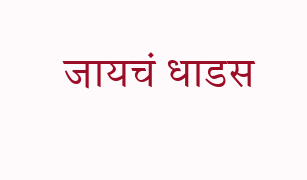जायचं धाडस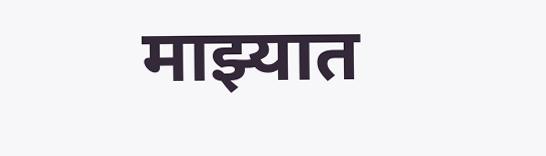माझ्यात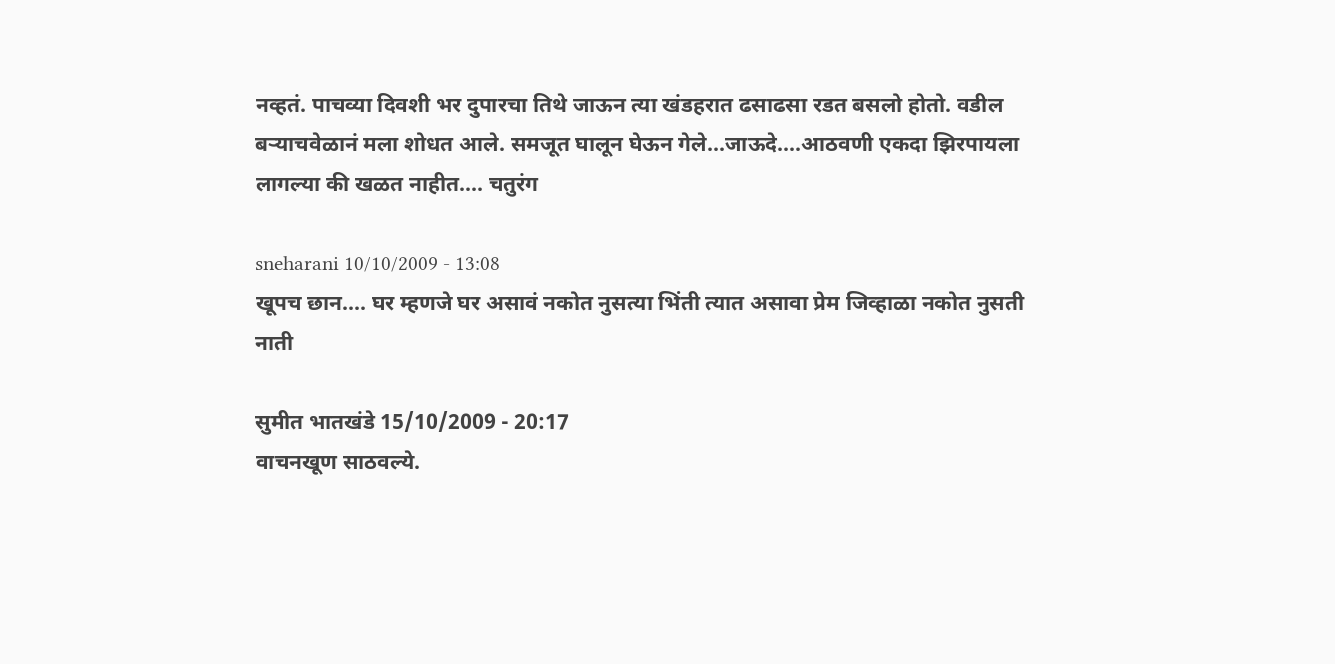नव्हतं. पाचव्या दिवशी भर दुपारचा तिथे जाऊन त्या खंडहरात ढसाढसा रडत बसलो होतो. वडील बर्‍याचवेळानं मला शोधत आले. समजूत घालून घेऊन गेले...जाऊदे....आठवणी एकदा झिरपायला लागल्या की खळत नाहीत.... चतुरंग

sneharani 10/10/2009 - 13:08
खूपच छान.... घर म्हणजे घर असावं नकोत नुसत्या भिंती त्यात असावा प्रेम जिव्हाळा नकोत नुसती नाती

सुमीत भातखंडे 15/10/2009 - 20:17
वाचनखूण साठवल्ये.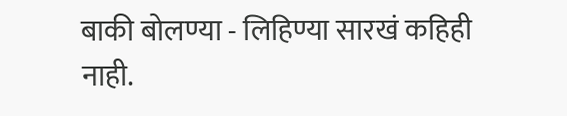बाकी बोलण्या - लिहिण्या सारखं कहिही नाही.